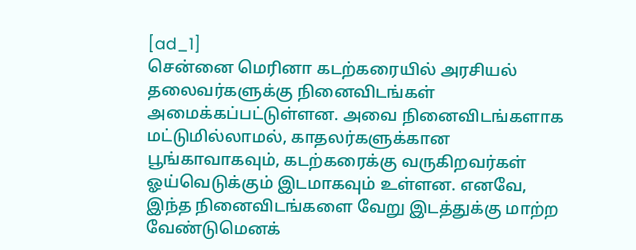[ad_1]
சென்னை மெரினா கடற்கரையில் அரசியல் தலைவர்களுக்கு நினைவிடங்கள் அமைக்கப்பட்டுள்ளன. அவை நினைவிடங்களாக மட்டுமில்லாமல், காதலர்களுக்கான பூங்காவாகவும், கடற்கரைக்கு வருகிறவர்கள் ஓய்வெடுக்கும் இடமாகவும் உள்ளன. எனவே, இந்த நினைவிடங்களை வேறு இடத்துக்கு மாற்ற வேண்டுமெனக்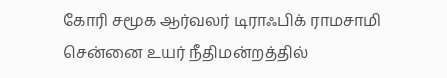கோரி சமூக ஆர்வலர் டிராஃபிக் ராமசாமி சென்னை உயர் நீதிமன்றத்தில்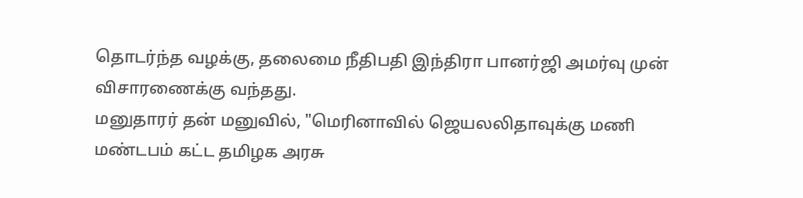தொடர்ந்த வழக்கு, தலைமை நீதிபதி இந்திரா பானர்ஜி அமர்வு முன் விசாரணைக்கு வந்தது.
மனுதாரர் தன் மனுவில், "மெரினாவில் ஜெயலலிதாவுக்கு மணி மண்டபம் கட்ட தமிழக அரசு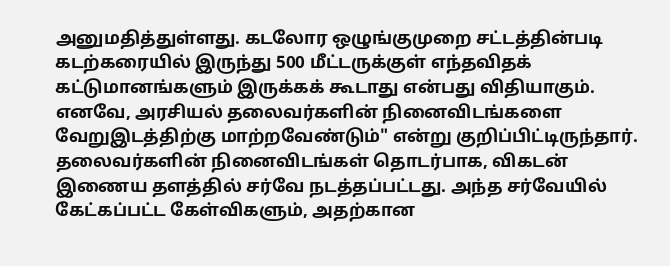அனுமதித்துள்ளது. கடலோர ஒழுங்குமுறை சட்டத்தின்படி கடற்கரையில் இருந்து 500 மீட்டருக்குள் எந்தவிதக் கட்டுமானங்களும் இருக்கக் கூடாது என்பது விதியாகும். எனவே, அரசியல் தலைவர்களின் நினைவிடங்களை வேறுஇடத்திற்கு மாற்றவேண்டும்" என்று குறிப்பிட்டிருந்தார். தலைவர்களின் நினைவிடங்கள் தொடர்பாக, விகடன் இணைய தளத்தில் சர்வே நடத்தப்பட்டது. அந்த சர்வேயில் கேட்கப்பட்ட கேள்விகளும், அதற்கான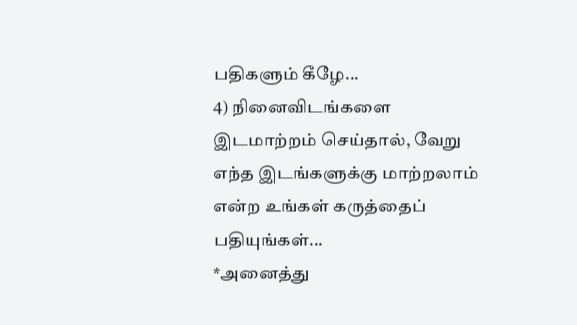பதிகளும் கீழே...
4) நினைவிடங்களை இடமாற்றம் செய்தால், வேறு எந்த இடங்களுக்கு மாற்றலாம் என்ற உங்கள் கருத்தைப் பதியுங்கள்...
*அனைத்து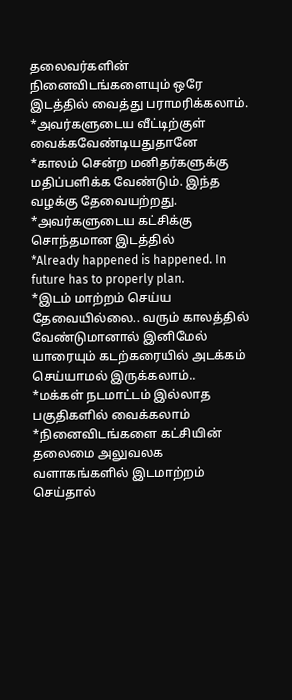தலைவர்களின் நினைவிடங்களையும் ஒரே இடத்தில் வைத்து பராமரிக்கலாம்.
*அவர்களுடைய வீட்டிற்குள் வைக்கவேண்டியதுதானே
*காலம் சென்ற மனிதர்களுக்கு மதிப்பளிக்க வேண்டும். இந்த வழக்கு தேவையற்றது.
*அவர்களுடைய கட்சிக்கு சொந்தமான இடத்தில்
*Already happened is happened. In future has to properly plan.
*இடம் மாற்றம் செய்ய தேவையில்லை.. வரும் காலத்தில் வேண்டுமானால் இனிமேல் யாரையும் கடற்கரையில் அடக்கம் செய்யாமல் இருக்கலாம்..
*மக்கள் நடமாட்டம் இல்லாத பகுதிகளில் வைக்கலாம்
*நினைவிடங்களை கட்சியின் தலைமை அலுவலக வளாகங்களில் இடமாற்றம் செய்தால்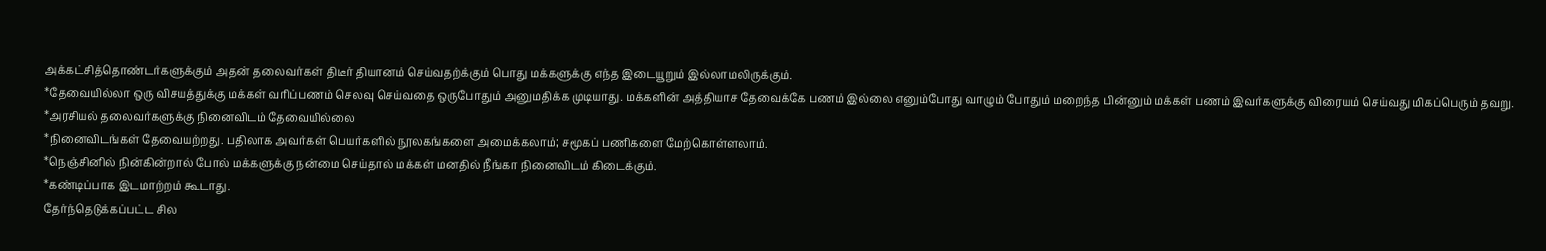அக்கட்சித்தொண்டர்களுக்கும் அதன் தலைவர்கள் திடீர் தியானம் செய்வதற்க்கும் பொது மக்களுக்கு எந்த இடையூறும் இல்லாமலிருக்கும்.
*தேவையில்லா ஒரு விசயத்துக்கு மக்கள் வரிப்பணம் செலவு செய்வதை ஒருபோதும் அனுமதிக்க முடியாது. மக்களின் அத்தியாச தேவைக்கே பணம் இல்லை எனும்போது வாழும் போதும் மறைந்த பின்னும் மக்கள் பணம் இவர்களுக்கு விரையம் செய்வது மிகப்பெரும் தவறு.
*அரசியல் தலைவர்களுக்கு நினைவிடம் தேவையில்லை
*நினைவிடங்கள் தேவையற்றது. பதிலாக அவர்கள் பெயர்களில் நூலகங்களை அமைக்கலாம்; சமூகப் பணிகளை மேற்கொள்ளலாம்.
*நெஞ்சினில் நின்கின்றால் போல் மக்களுக்கு நன்மை செய்தால் மக்கள் மனதில் நீங்கா நினைவிடம் கிடைக்கும்.
*கண்டிப்பாக இடமாற்றம் கூடாது.
தேர்ந்தெடுக்கப்பட்ட சில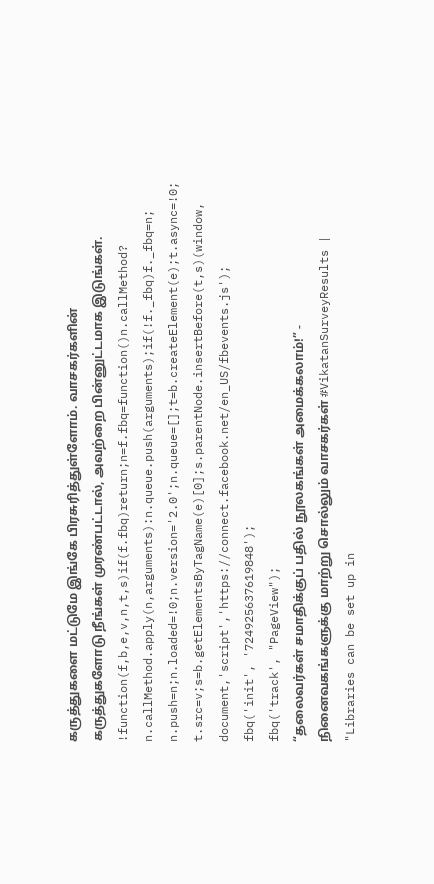கருத்துகளை மட்டுமே இங்கே பிரசுரித்துள்ளோம். வாசகர்களின் கருத்துகளோடு நீங்கள் முரண்பட்டால், அவற்றை பின்னுட்டமாக இடுங்கள்.
!function(f,b,e,v,n,t,s)if(f.fbq)return;n=f.fbq=function()n.callMethod?
n.callMethod.apply(n,arguments):n.queue.push(arguments);if(!f._fbq)f._fbq=n;
n.push=n;n.loaded=!0;n.version='2.0';n.queue=[];t=b.createElement(e);t.async=!0;
t.src=v;s=b.getElementsByTagName(e)[0];s.parentNode.insertBefore(t,s)(window,
document,'script','https://connect.facebook.net/en_US/fbevents.js');
fbq('init', '724925637619848');
fbq('track', "PageView");
“தலைவர்கள் சமாதிக்குப் பதில் நூலகங்கள் அமைக்கலாம்!” - நினைவகங்களுக்கு மாற்று சொல்லும் வாசகர்கள் #VikatanSurveyResults | "Libraries can be set up in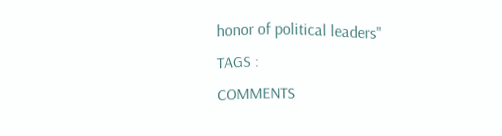honor of political leaders"
TAGS :
COMMENTS